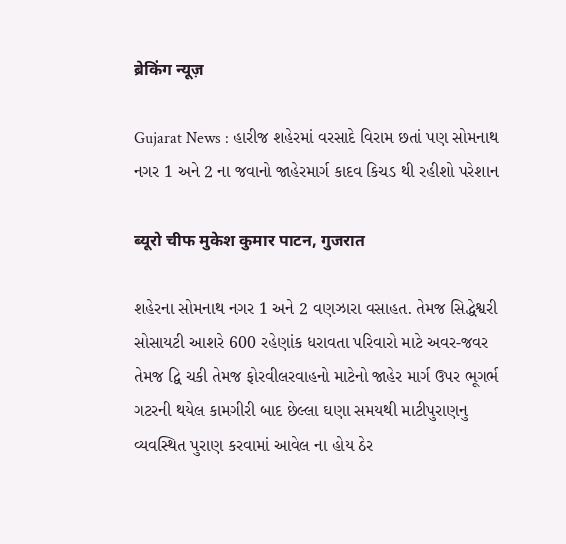ब्रेकिंग न्यूज़

Gujarat News : હારીજ શહેરમાં વરસાદે વિરામ છતાં પણ સોમનાથ નગર 1 અને 2 ના જવાનો જાહેરમાર્ગ કાદવ કિચડ થી રહીશો પરેશાન

ब्यूरो चीफ मुकेश कुमार पाटन, गुजरात

શહેરના સોમનાથ નગર 1 અને 2 વણઝારા વસાહત. તેમજ સિદ્ધેશ્વરી સોસાયટી આશરે 600 રહેણાંક ધરાવતા પરિવારો માટે અવર-જવર તેમજ દ્વિ ચકી તેમજ ફોરવીલરવાહનો માટેનો જાહેર માર્ગ ઉપર ભૂગર્ભ ગટરની થયેલ કામગીરી બાદ છેલ્લા ઘણા સમયથી માટીપુરાણનુ વ્યવસ્થિત પુરાણ કરવામાં આવેલ ના હોય ઠેર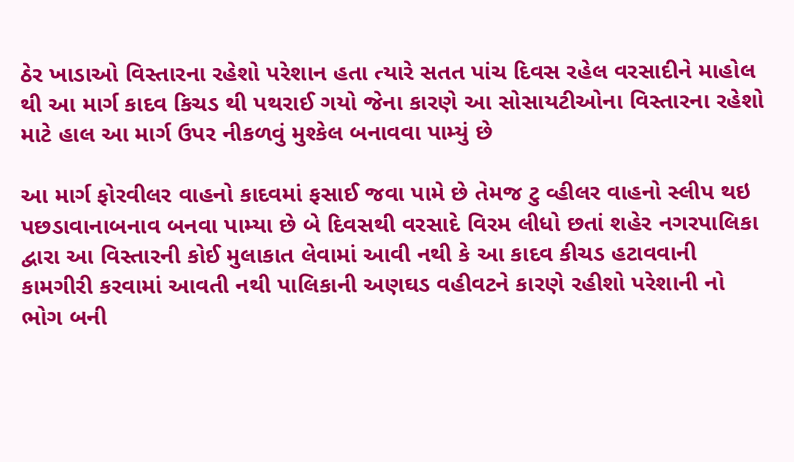ઠેર ખાડાઓ વિસ્તારના રહેશો પરેશાન હતા ત્યારે સતત પાંચ દિવસ રહેલ વરસાદીને માહોલ થી આ માર્ગ કાદવ કિચડ થી પથરાઈ ગયો જેના કારણે આ સોસાયટીઓના વિસ્તારના રહેશો માટે હાલ આ માર્ગ ઉપર નીકળવું મુશ્કેલ બનાવવા પામ્યું છે

આ માર્ગ ફોરવીલર વાહનો કાદવમાં ફસાઈ જવા પામે છે તેમજ ટુ વ્હીલર વાહનો સ્લીપ થઇ પછડાવાનાબનાવ બનવા પામ્યા છે બે દિવસથી વરસાદે વિરમ લીધો છતાં શહેર નગરપાલિકા દ્વારા આ વિસ્તારની કોઈ મુલાકાત લેવામાં આવી નથી કે આ કાદવ કીચડ હટાવવાની કામગીરી કરવામાં આવતી નથી પાલિકાની અણઘડ વહીવટને કારણે રહીશો પરેશાની નો ભોગ બની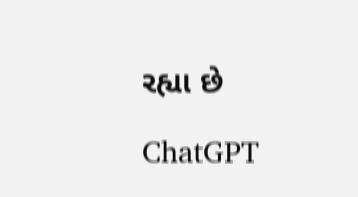રહ્યા છે

ChatGPT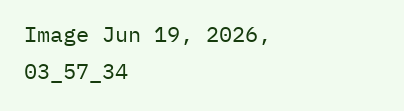Image Jun 19, 2026, 03_57_34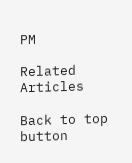PM

Related Articles

Back to top button